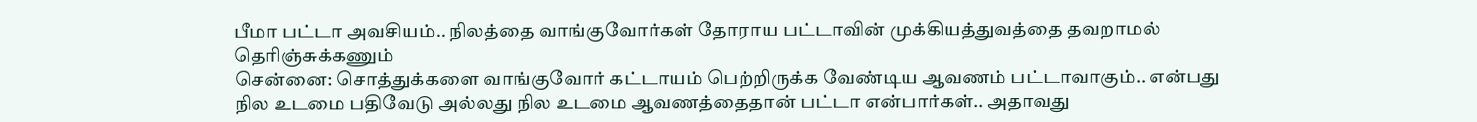பீமா பட்டா அவசியம்.. நிலத்தை வாங்குவோர்கள் தோராய பட்டாவின் முக்கியத்துவத்தை தவறாமல் தெரிஞ்சுக்கணும்
சென்னை: சொத்துக்களை வாங்குவோர் கட்டாயம் பெற்றிருக்க வேண்டிய ஆவணம் பட்டாவாகும்.. என்பது நில உடமை பதிவேடு அல்லது நில உடமை ஆவணத்தைதான் பட்டா என்பார்கள்.. அதாவது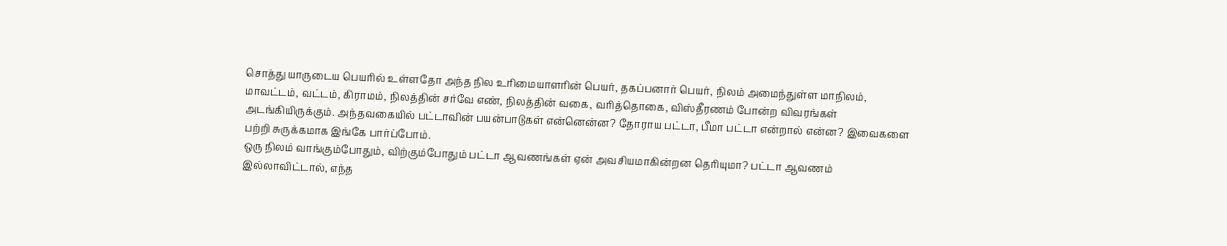சொத்து யாருடைய பெயரில் உள்ளதோ அந்த நில உரிமையாளரின் பெயர், தகப்பனார் பெயர், நிலம் அமைந்துள்ள மாநிலம், மாவட்டம், வட்டம், கிராமம், நிலத்தின் சர்வே எண், நிலத்தின் வகை, வரித்தொகை, விஸ்தீரணம் போன்ற விவரங்கள் அடங்கியிருக்கும். அந்தவகையில் பட்டாவின் பயன்பாடுகள் என்னென்ன? தோராய பட்டா, பீமா பட்டா என்றால் என்ன? இவைகளை பற்றி சுருக்கமாக இங்கே பார்ப்போம்.
ஒரு நிலம் வாங்கும்போதும், விற்கும்போதும் பட்டா ஆவணங்கள் ஏன் அவசியமாகின்றன தெரியுமா? பட்டா ஆவணம் இல்லாவிட்டால், எந்த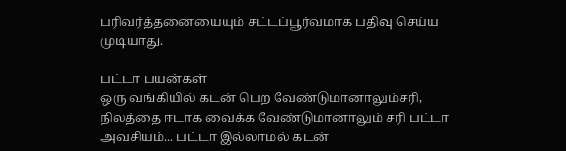பரிவர்த்தனையையும் சட்டப்பூர்வமாக பதிவு செய்ய முடியாது.

பட்டா பயன்கள்
ஒரு வங்கியில் கடன் பெற வேண்டுமானாலும்சரி, நிலத்தை ஈடாக வைக்க வேண்டுமானாலும் சரி பட்டா அவசியம்... பட்டா இல்லாமல் கடன்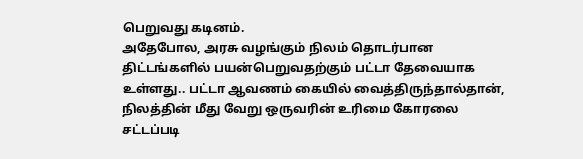பெறுவது கடினம்.
அதேபோல, அரசு வழங்கும் நிலம் தொடர்பான திட்டங்களில் பயன்பெறுவதற்கும் பட்டா தேவையாக உள்ளது.. பட்டா ஆவணம் கையில் வைத்திருந்தால்தான், நிலத்தின் மீது வேறு ஒருவரின் உரிமை கோரலை சட்டப்படி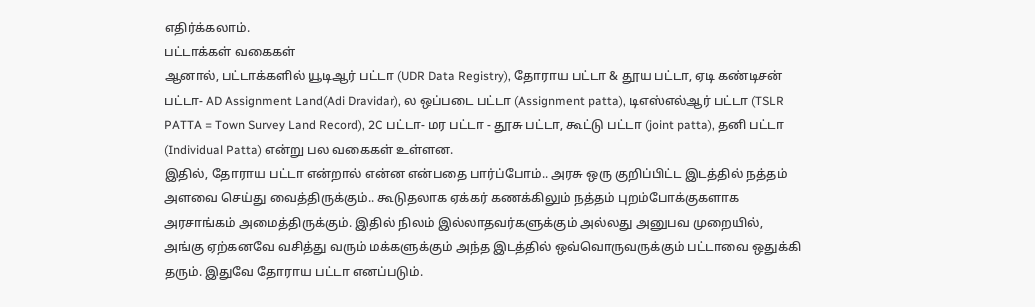எதிர்க்கலாம்.
பட்டாக்கள் வகைகள்
ஆனால், பட்டாக்களில் யூடிஆர் பட்டா (UDR Data Registry), தோராய பட்டா & தூய பட்டா, ஏடி கண்டிசன் பட்டா- AD Assignment Land(Adi Dravidar), ல ஒப்படை பட்டா (Assignment patta), டிஎஸ்எல்ஆர் பட்டா (TSLR PATTA = Town Survey Land Record), 2C பட்டா- மர பட்டா - தூசு பட்டா, கூட்டு பட்டா (joint patta), தனி பட்டா (Individual Patta) என்று பல வகைகள் உள்ளன.
இதில், தோராய பட்டா என்றால் என்ன என்பதை பார்ப்போம்.. அரசு ஒரு குறிப்பிட்ட இடத்தில் நத்தம் அளவை செய்து வைத்திருக்கும்.. கூடுதலாக ஏக்கர் கணக்கிலும் நத்தம் புறம்போக்குகளாக அரசாங்கம் அமைத்திருக்கும். இதில் நிலம் இல்லாதவர்களுக்கும் அல்லது அனுபவ முறையில், அங்கு ஏற்கனவே வசித்து வரும் மக்களுக்கும் அந்த இடத்தில் ஒவ்வொருவருக்கும் பட்டாவை ஒதுக்கி தரும். இதுவே தோராய பட்டா எனப்படும்.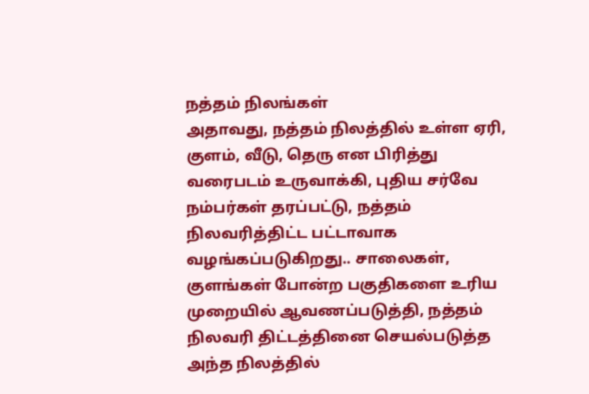நத்தம் நிலங்கள்
அதாவது, நத்தம் நிலத்தில் உள்ள ஏரி, குளம், வீடு, தெரு என பிரித்து வரைபடம் உருவாக்கி, புதிய சர்வே நம்பர்கள் தரப்பட்டு, நத்தம் நிலவரித்திட்ட பட்டாவாக வழங்கப்படுகிறது.. சாலைகள், குளங்கள் போன்ற பகுதிகளை உரிய முறையில் ஆவணப்படுத்தி, நத்தம் நிலவரி திட்டத்தினை செயல்படுத்த அந்த நிலத்தில்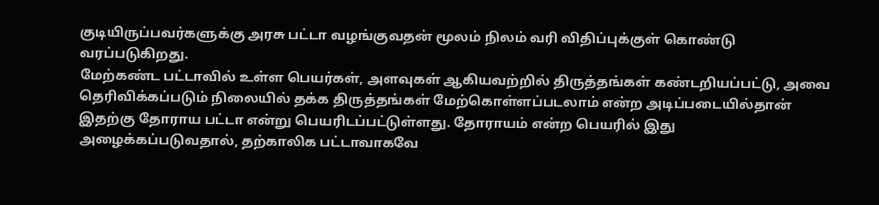குடியிருப்பவர்களுக்கு அரசு பட்டா வழங்குவதன் மூலம் நிலம் வரி விதிப்புக்குள் கொண்டு வரப்படுகிறது.
மேற்கண்ட பட்டாவில் உள்ள பெயர்கள், அளவுகள் ஆகியவற்றில் திருத்தங்கள் கண்டறியப்பட்டு, அவை தெரிவிக்கப்படும் நிலையில் தக்க திருத்தங்கள் மேற்கொள்ளப்படலாம் என்ற அடிப்படையில்தான் இதற்கு தோராய பட்டா என்று பெயரிடப்பட்டுள்ளது. தோராயம் என்ற பெயரில் இது அழைக்கப்படுவதால், தற்காலிக பட்டாவாகவே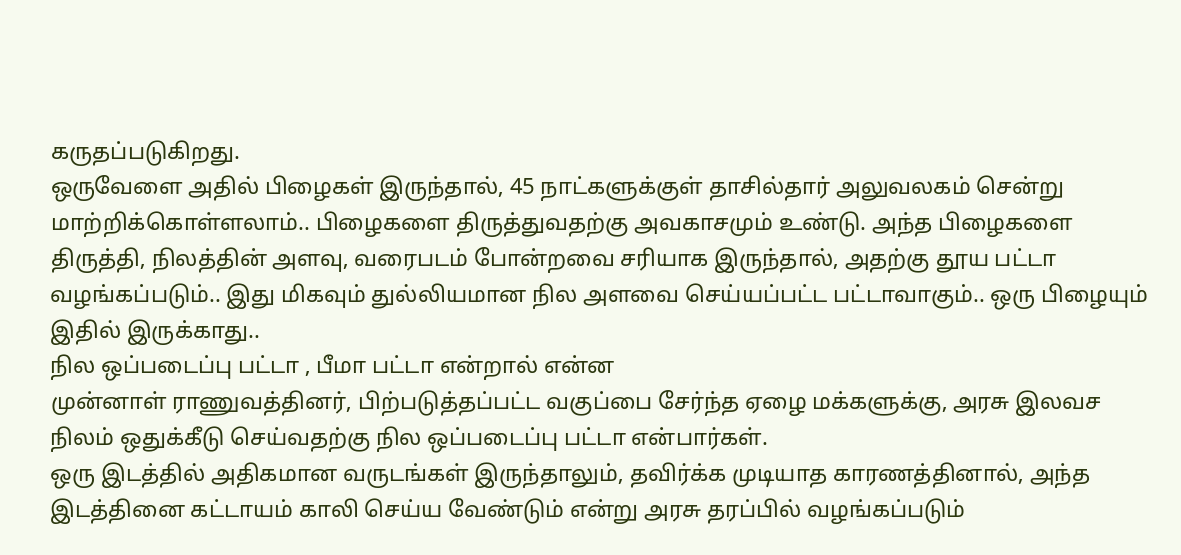கருதப்படுகிறது.
ஒருவேளை அதில் பிழைகள் இருந்தால், 45 நாட்களுக்குள் தாசில்தார் அலுவலகம் சென்று மாற்றிக்கொள்ளலாம்.. பிழைகளை திருத்துவதற்கு அவகாசமும் உண்டு. அந்த பிழைகளை திருத்தி, நிலத்தின் அளவு, வரைபடம் போன்றவை சரியாக இருந்தால், அதற்கு தூய பட்டா வழங்கப்படும்.. இது மிகவும் துல்லியமான நில அளவை செய்யப்பட்ட பட்டாவாகும்.. ஒரு பிழையும் இதில் இருக்காது..
நில ஒப்படைப்பு பட்டா , பீமா பட்டா என்றால் என்ன
முன்னாள் ராணுவத்தினர், பிற்படுத்தப்பட்ட வகுப்பை சேர்ந்த ஏழை மக்களுக்கு, அரசு இலவச நிலம் ஒதுக்கீடு செய்வதற்கு நில ஒப்படைப்பு பட்டா என்பார்கள்.
ஒரு இடத்தில் அதிகமான வருடங்கள் இருந்தாலும், தவிர்க்க முடியாத காரணத்தினால், அந்த இடத்தினை கட்டாயம் காலி செய்ய வேண்டும் என்று அரசு தரப்பில் வழங்கப்படும்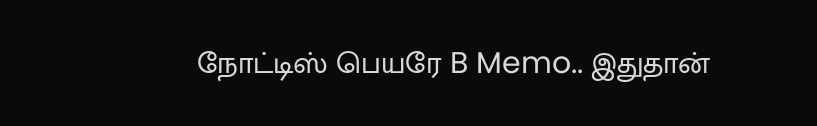நோட்டிஸ் பெயரே B Memo.. இதுதான்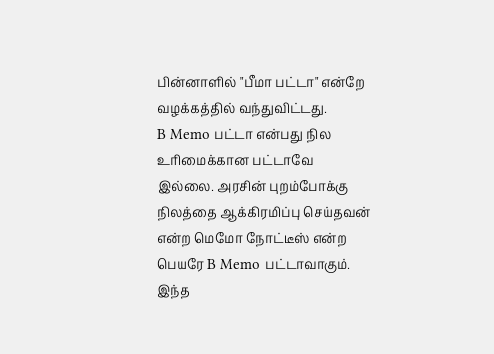பின்னாளில் "பீமா பட்டா" என்றே வழக்கத்தில் வந்துவிட்டது.
B Memo பட்டா என்பது நில உரிமைக்கான பட்டாவே இல்லை. அரசின் புறம்போக்கு நிலத்தை ஆக்கிரமிப்பு செய்தவன் என்ற மெமோ நோட்டீஸ் என்ற பெயரே B Memo பட்டாவாகும். இந்த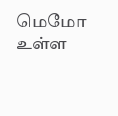மெமோ உள்ள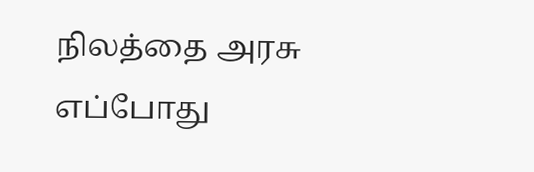நிலத்தை அரசு எப்போது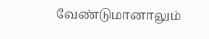வேண்டுமானாலும்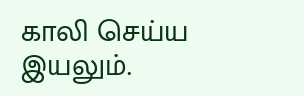காலி செய்ய இயலும்.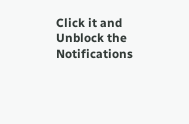Click it and Unblock the Notifications